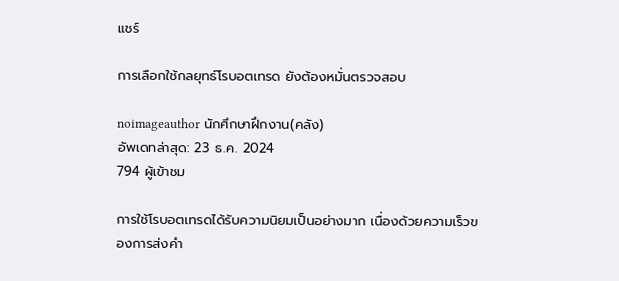แชร์

การเลือกใช้กลยุทธ์โรบอตเทรด ยังต้องหมั่นตรวจสอบ

noimageauthor นักศึกษาฝึกงาน(คลัง)
อัพเดทล่าสุด: 23 ธ.ค. 2024
794 ผู้เข้าชม

การใช้โรบอตเทรดได้รับความนิยมเป็นอย่างมาก เนื่องด้วยความเร็วของการส่งคำ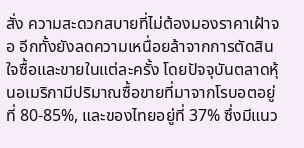สั่ง ความสะดวกสบายที่ไม่ต้องมองราคาเฝ้าจอ อีกทั้งยังลดความเหนื่อยล้าจากการตัดสินใจซื้อและขายในแต่ละครั้ง โดยปัจจุบันตลาดหุ้นอเมริกามีปริมาณซื้อขายที่มาจากโรบอตอยู่ที่ 80-85%, และของไทยอยู่ที่ 37% ซึ่งมีแนว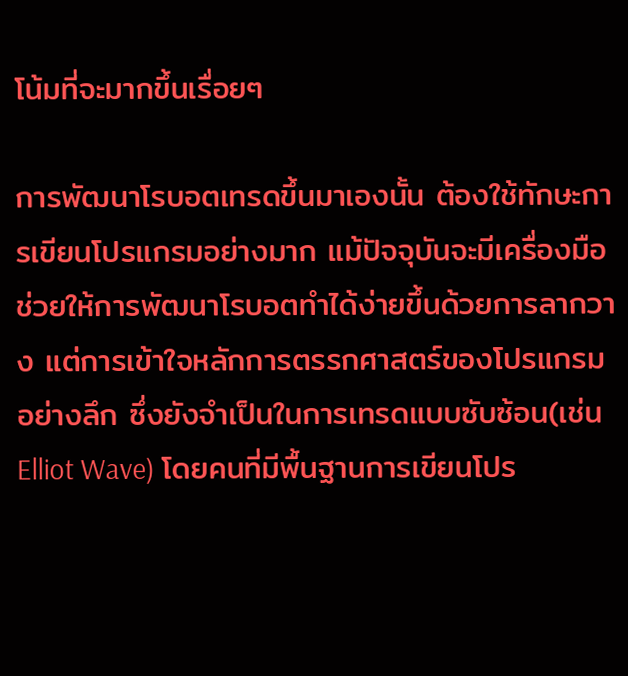โน้มที่จะมากขึ้นเรื่อยๆ

การพัฒนาโรบอตเทรดขึ้นมาเองนั้น ต้องใช้ทักษะการเขียนโปรแกรมอย่างมาก แม้ปัจจุบันจะมีเครื่องมือช่วยให้การพัฒนาโรบอตทำได้ง่ายขึ้นด้วยการลากวาง แต่การเข้าใจหลักการตรรกศาสตร์ของโปรแกรมอย่างลึก ซึ่งยังจำเป็นในการเทรดแบบซับซ้อน(เช่น Elliot Wave) โดยคนที่มีพื้นฐานการเขียนโปร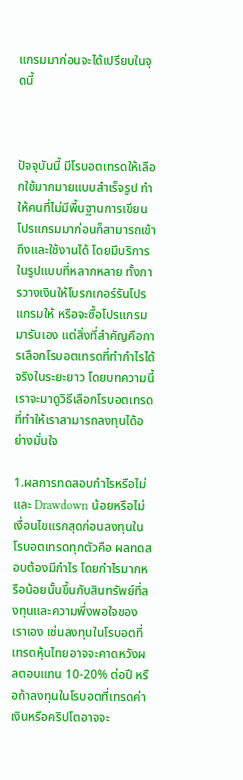แกรมมาก่อนจะได้เปรียบในจุดนี้



ปัจจุบันนี้ มีโรบอตเทรดให้เลือกใช้มากมายแบบสำเร็จรูป ทำให้คนที่ไม่มีพื้นฐานการเขียนโปรแกรมมาก่อนก็สามารถเข้าถึงและใช้งานได้ โดยมีบริการในรูปแบบที่หลากหลาย ทั้งการวางเงินให้โบรกเกอร์รันโปรแกรมให้ หรือจะซื้อโปรแกรมมารันเอง แต่สิ่งที่สำคัญคือการเลือกโรบอตเทรดที่ทำกำไรได้จริงในระยะยาว โดยบทความนี้เราจะมาดูวิธีเลือกโรบอตเทรดที่ทำให้เราสามารถลงทุนได้อย่างมั่นใจ

1.ผลการทดสอบกำไรหรือไม่ และ Drawdown น้อยหรือไม่
เงื่อนไขแรกสุดก่อนลงทุนในโรบอตเทรดทุกตัวคือ ผลทดสอบต้องมีกำไร โดยกำไรมากหรือน้อยนั้นขึ้นกับสินทรัพย์ที่ลงทุนและความพึ่งพอใจของเราเอง เช่นลงทุนในโรบอตที่เทรดหุ้นไทยอาจจะคาดหวังผลตอบแทน 10-20% ต่อปี หรือถ้าลงทุนในโรบอตที่เทรดค่าเงินหรือคริปโตอาจจะ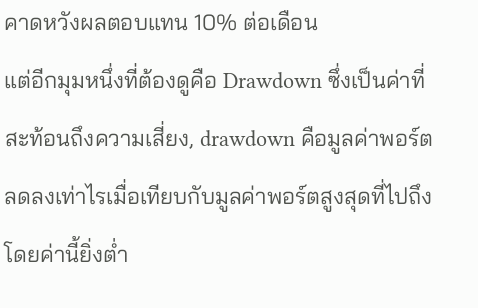คาดหวังผลตอบแทน 10% ต่อเดือน
แต่อีกมุมหนึ่งที่ต้องดูคือ Drawdown ซึ่งเป็นค่าที่สะท้อนถึงความเสี่ยง, drawdown คือมูลค่าพอร์ตลดลงเท่าไรเมื่อเทียบกับมูลค่าพอร์ตสูงสุดที่ไปถึง โดยค่านี้ยิ่งต่ำ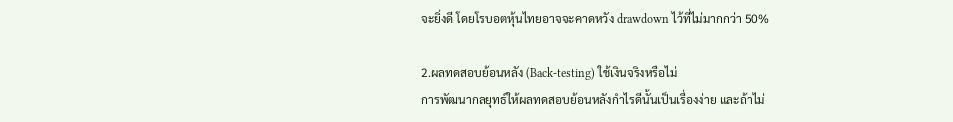จะยิ่งดี โดยโรบอตหุ้นไทยอาจจะคาดหวัง drawdown ไว้ที่ไม่มากกว่า 50%

2.ผลทดสอบย้อนหลัง (Back-testing) ใช้เงินจริงหรือไม่
การพัฒนากลยุทธ์ให้ผลทดสอบย้อนหลังกำไรดีนั้นเป็นเรื่องง่าย และถ้าไม่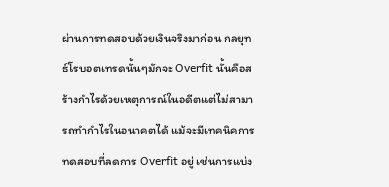ผ่านการทดสอบด้วยเงินจริงมาก่อน กลยุทธ์โรบอตเทรดนั้นๆมักจะ Overfit นั้นคือสร้างกำไรด้วยเหตุการณ์ในอดีตแต่ไม่สามารถทำกำไรในอนาคตได้ แม้จะมีเทคนิคการทดสอบที่ลดการ Overfit อยู่ เช่นการแบ่ง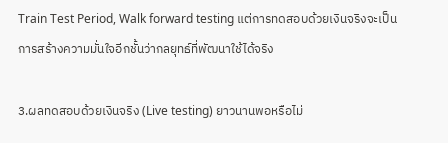Train Test Period, Walk forward testing แต่การทดสอบด้วยเงินจริงจะเป็นการสร้างความมั่นใจอีกชั้นว่ากลยุทธ์ที่พัฒนาใช้ได้จริง

3.ผลทดสอบด้วยเงินจริง (Live testing) ยาวนานพอหรือไม่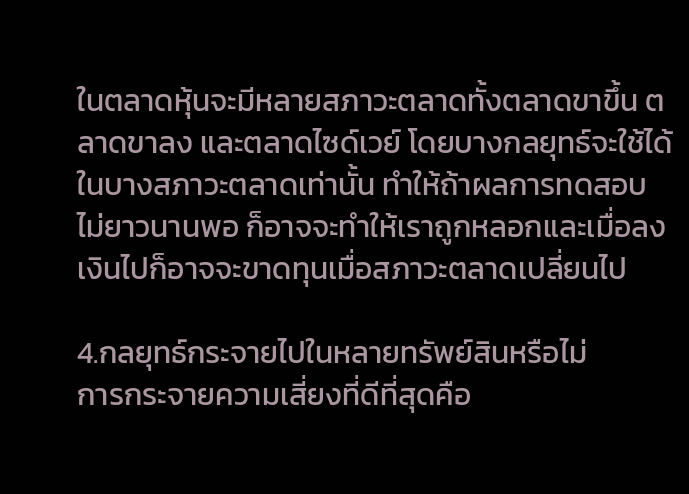ในตลาดหุ้นจะมีหลายสภาวะตลาดทั้งตลาดขาขึ้น ตลาดขาลง และตลาดไซด์เวย์ โดยบางกลยุทธ์จะใช้ได้ในบางสภาวะตลาดเท่านั้น ทำให้ถ้าผลการทดสอบไม่ยาวนานพอ ก็อาจจะทำให้เราถูกหลอกและเมื่อลงเงินไปก็อาจจะขาดทุนเมื่อสภาวะตลาดเปลี่ยนไป

4.กลยุทธ์กระจายไปในหลายทรัพย์สินหรือไม่
การกระจายความเสี่ยงที่ดีที่สุดคือ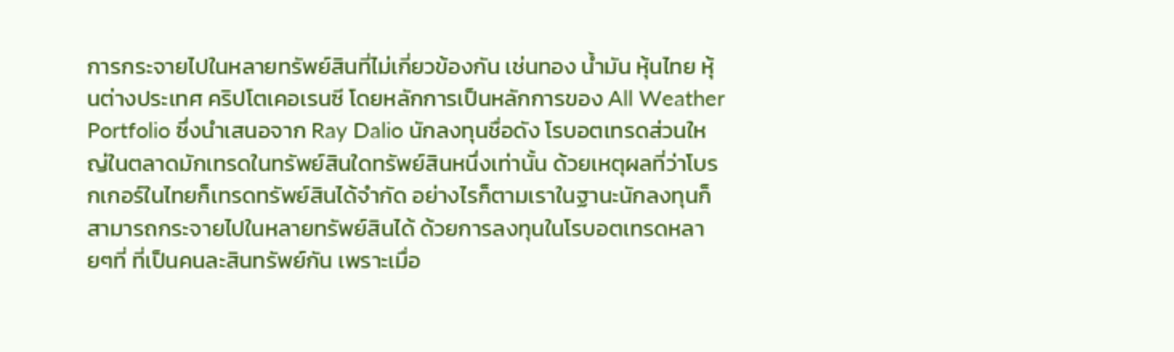การกระจายไปในหลายทรัพย์สินที่ไม่เกี่ยวข้องกัน เช่นทอง น้ำมัน หุ้นไทย หุ้นต่างประเทศ คริปโตเคอเรนซี โดยหลักการเป็นหลักการของ All Weather Portfolio ซึ่งนำเสนอจาก Ray Dalio นักลงทุนชื่อดัง โรบอตเทรดส่วนใหญ่ในตลาดมักเทรดในทรัพย์สินใดทรัพย์สินหนึ่งเท่านั้น ด้วยเหตุผลที่ว่าโบรกเกอร์ในไทยก็เทรดทรัพย์สินได้จำกัด อย่างไรก็ตามเราในฐานะนักลงทุนก็สามารถกระจายไปในหลายทรัพย์สินได้ ด้วยการลงทุนในโรบอตเทรดหลายๆที่ ที่เป็นคนละสินทรัพย์กัน เพราะเมื่อ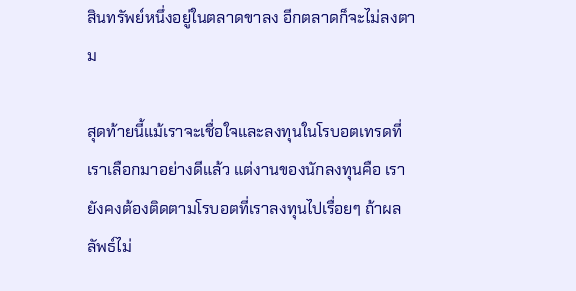สินทรัพย์หนึ่งอยู่ในตลาดขาลง อีกตลาดก็จะไม่ลงตาม

สุดท้ายนี้แม้เราจะเชื่อใจและลงทุนในโรบอตเทรดที่เราเลือกมาอย่างดีแล้ว แต่งานของนักลงทุนคือ เรายังคงต้องติดตามโรบอตที่เราลงทุนไปเรื่อยๆ ถ้าผลลัพธ์ไม่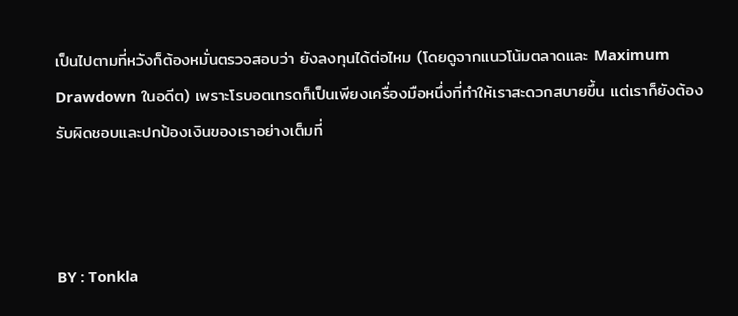เป็นไปตามที่หวังก็ต้องหมั่นตรวจสอบว่า ยังลงทุนได้ต่อไหม (โดยดูจากแนวโน้มตลาดและ Maximum Drawdown ในอดีต) เพราะโรบอตเทรดก็เป็นเพียงเครื่องมือหนึ่งที่ทำให้เราสะดวกสบายขึ้น แต่เราก็ยังต้องรับผิดชอบและปกป้องเงินของเราอย่างเต็มที่



BY : Tonkla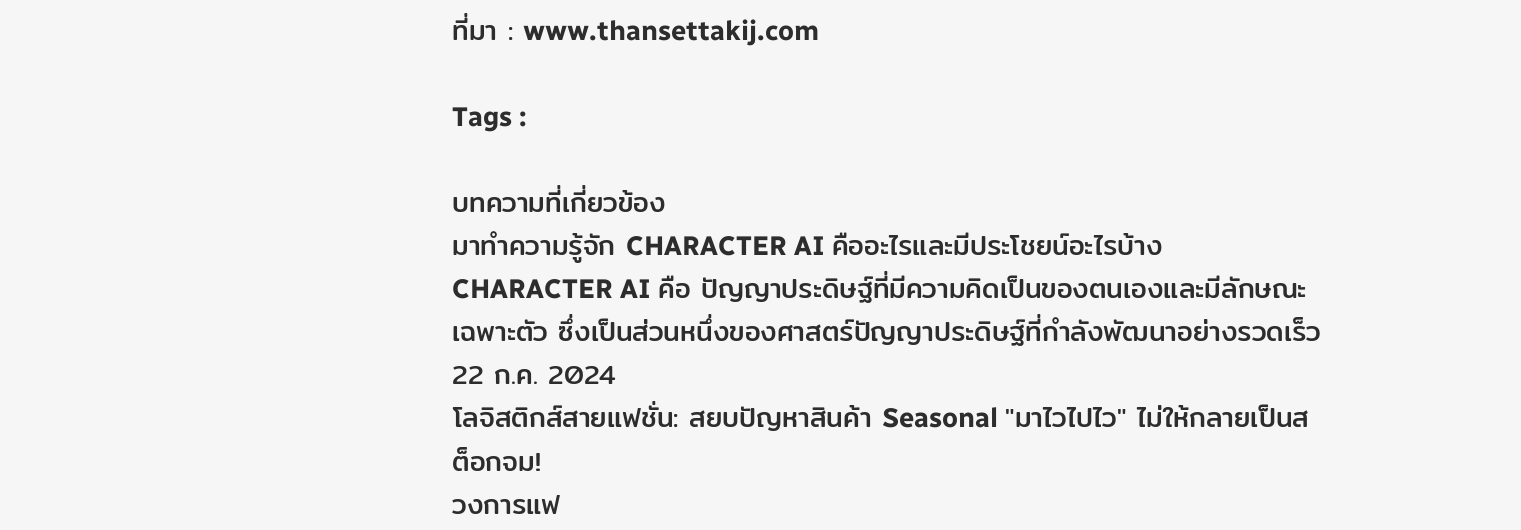ที่มา : www.thansettakij.com

Tags :

บทความที่เกี่ยวข้อง
มาทำความรู้จัก CHARACTER AI คืออะไรและมีประโชยน์อะไรบ้าง
CHARACTER AI คือ ปัญญาประดิษฐ์ที่มีความคิดเป็นของตนเองและมีลักษณะเฉพาะตัว ซึ่งเป็นส่วนหนึ่งของศาสตร์ปัญญาประดิษฐ์ที่กำลังพัฒนาอย่างรวดเร็ว
22 ก.ค. 2024
โลจิสติกส์สายแฟชั่น: สยบปัญหาสินค้า Seasonal "มาไวไปไว" ไม่ให้กลายเป็นสต็อกจม!
วงการแฟ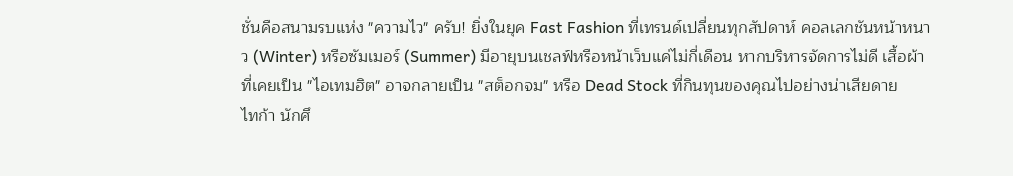ชั่นคือสนามรบแห่ง "ความไว" ครับ! ยิ่งในยุค Fast Fashion ที่เทรนด์เปลี่ยนทุกสัปดาห์ คอลเลกชันหน้าหนาว (Winter) หรือซัมเมอร์ (Summer) มีอายุบนเชลฟ์หรือหน้าเว็บแค่ไม่กี่เดือน หากบริหารจัดการไม่ดี เสื้อผ้าที่เคยเป็น "ไอเทมฮิต" อาจกลายเป็น "สต็อกจม" หรือ Dead Stock ที่กินทุนของคุณไปอย่างน่าเสียดาย
ไทก้า นักศึ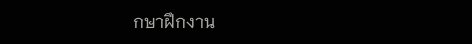กษาฝึกงาน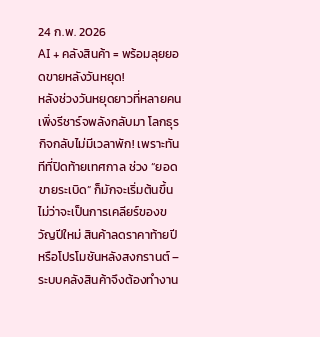24 ก.พ. 2026
AI + คลังสินค้า = พร้อมลุยยอดขายหลังวันหยุด!
หลังช่วงวันหยุดยาวที่หลายคนเพิ่งรีชาร์จพลังกลับมา โลกธุรกิจกลับไม่มีเวลาพัก! เพราะทันทีที่ปิดท้ายเทศกาล ช่วง “ยอดขายระเบิด” ก็มักจะเริ่มต้นขึ้น ไม่ว่าจะเป็นการเคลียร์ของขวัญปีใหม่ สินค้าลดราคาท้ายปี หรือโปรโมชันหลังสงกรานต์ – ระบบคลังสินค้าจึงต้องทำงาน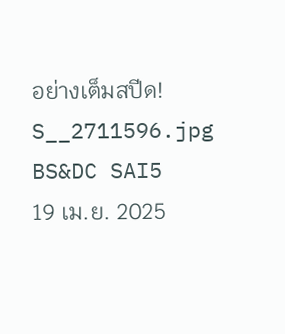อย่างเต็มสปีด!
S__2711596.jpg BS&DC SAI5
19 เม.ย. 2025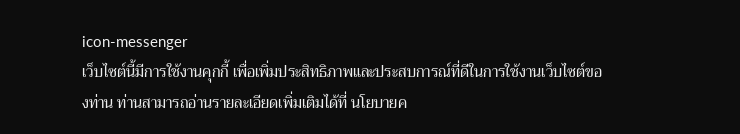icon-messenger
เว็บไซต์นี้มีการใช้งานคุกกี้ เพื่อเพิ่มประสิทธิภาพและประสบการณ์ที่ดีในการใช้งานเว็บไซต์ของท่าน ท่านสามารถอ่านรายละเอียดเพิ่มเติมได้ที่ นโยบายค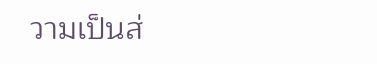วามเป็นส่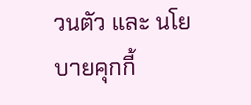วนตัว และ นโยบายคุกกี้